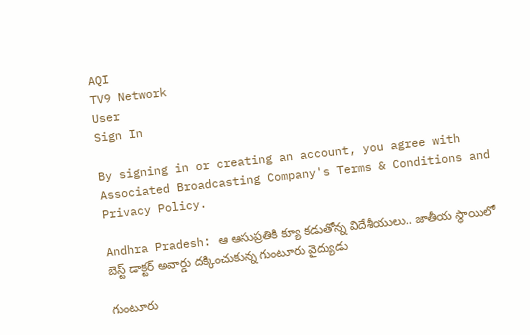AQI
TV9 Network
User
Sign In

By signing in or creating an account, you agree with Associated Broadcasting Company's Terms & Conditions and Privacy Policy.

Andhra Pradesh: ఆ ఆసుప్రతికి క్యూ కడుతోన్న విదేశీయులు.. జాతీయ స్థాయిలో బెస్ట్ డాక్టర్ అవార్డు దక్కించుకున్న గుంటూరు వైద్యుడు

గుంటూరు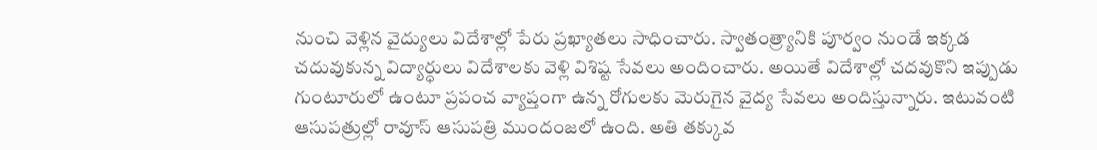నుంచి వెళ్లిన వైద్యులు విదేశాల్లో పేరు ప్రఖ్యాతలు సాధించారు. స్వాతంత్ర్యానికి పూర్వం నుండే ఇక్కడ చదువుకున్న విద్యార్ధులు విదేశాలకు వెళ్లి విశిష్ట సేవలు అందించారు. అయితే విదేశాల్లో చదవుకొని ఇప్పుడు గుంటూరులో ఉంటూ ప్రపంచ వ్యాప్తంగా ఉన్న రోగులకు మెరుగైన వైద్య సేవలు అందిస్తున్నారు. ఇటువంటి ఆసుపత్రుల్లో రావూస్ ఆసుపత్రి ముందంజలో ఉంది. అతి తక్కువ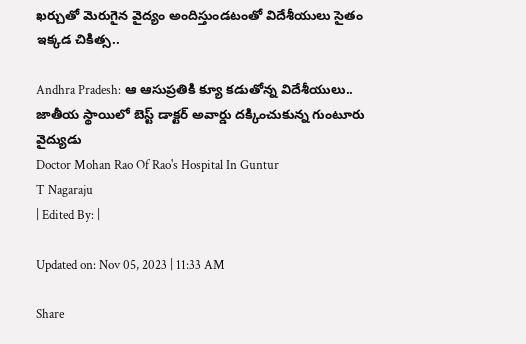ఖర్చుతో మెరుగైన వైద్యం అందిస్తుండటంతో విదేశీయులు సైతం ఇక్కడ చికిత్స..

Andhra Pradesh: ఆ ఆసుప్రతికి క్యూ కడుతోన్న విదేశీయులు.. జాతీయ స్థాయిలో బెస్ట్ డాక్టర్ అవార్డు దక్కించుకున్న గుంటూరు వైద్యుడు
Doctor Mohan Rao Of Rao's Hospital In Guntur
T Nagaraju
| Edited By: |

Updated on: Nov 05, 2023 | 11:33 AM

Share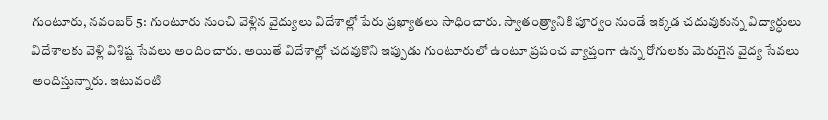గుంటూరు, నవంబర్‌ 5: గుంటూరు నుంచి వెళ్లిన వైద్యులు విదేశాల్లో పేరు ప్రఖ్యాతలు సాధించారు. స్వాతంత్ర్యానికి పూర్వం నుండే ఇక్కడ చదువుకున్న విద్యార్ధులు విదేశాలకు వెళ్లి విశిష్ట సేవలు అందించారు. అయితే విదేశాల్లో చదవుకొని ఇప్పుడు గుంటూరులో ఉంటూ ప్రపంచ వ్యాప్తంగా ఉన్న రోగులకు మెరుగైన వైద్య సేవలు అందిస్తున్నారు. ఇటువంటి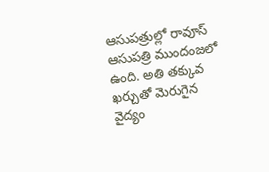ఆసుపత్రుల్లో రావూస్ ఆసుపత్రి ముందంజలో ఉంది. అతి తక్కువ ఖర్చుతో మెరుగైన వైద్యం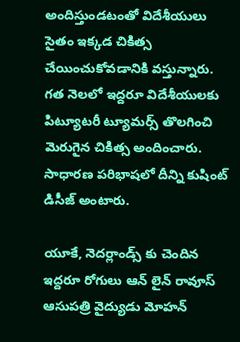అందిస్తుండటంతో విదేశీయులు సైతం ఇక్కడ చికిత్స చేయించుకోవడానికి వస్తున్నారు. గత నెలలో ఇద్దరూ విదేశీయులకు పిట్యూటరీ ట్యూమర్స్ తొలగించి మెరుగైన చికిత్స అందించారు. సాధారణ పరిభాషలో దీన్ని కుషింట్ డిసీజ్ అంటారు.

యూకే, నెదర్లాండ్స్ కు చెందిన ఇద్దరూ రోగులు ఆన్ లైన్ రావూస్ ఆసుపత్రి వైద్యుడు మోహన్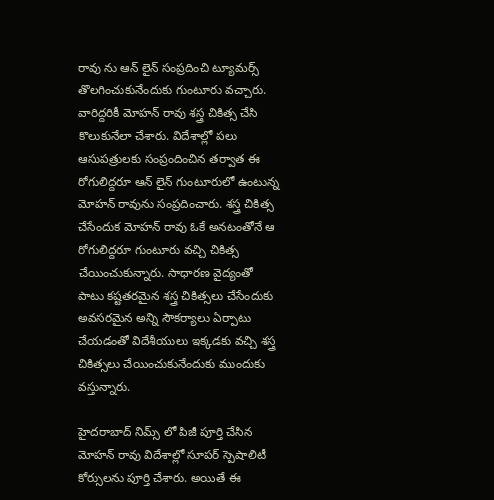రావు ను ఆన్ లైన్ సంప్రదించి ట్యూమర్స్ తొలగించుకునేందుకు గుంటూరు వచ్చారు. వారిద్దరికీ మోహన్ రావు శస్త్ర చికిత్స చేసి కొలుకునేలా చేశారు. విదేశాల్లో పలు ఆసుపత్రులకు సంప్రందించిన తర్వాత ఈ రోగులిద్దరూ ఆన్ లైన్ గుంటూరులో ఉంటున్న మోహన్ రావును సంప్రదించారు. శస్త్ర చికిత్స చేసేందుక మోహన్ రావు ఓకే అనటంతోనే ఆ రోగులిద్దరూ గుంటూరు వచ్చి చికిత్స చేయించుకున్నారు. సాధారణ వైద్యంతో పాటు కష్టతరమైన శస్త్ర చికిత్సలు చేసేందుకు అవసరమైన అన్ని సౌకర్యాలు ఏర్పాటు చేయడంతో విదేశీయులు ఇక్కడకు వచ్చి శస్త్ర చికిత్సలు చేయించుకునేందుకు ముందుకు వస్తున్నారు.

హైదరాబాద్ నిమ్స్ లో పిజీ పూర్తి చేసిన మోహన్ రావు విదేశాల్లో సూపర్ స్పెషాలిటీ కోర్సులను పూర్తి చేశారు. అయితే ఈ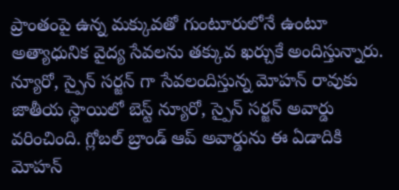ప్రాంతంపై ఉన్న మక్కువతో గుంటూరులోనే ఉంటూ అత్యాధునిక వైద్య సేవలను తక్కువ ఖర్చుకే అందిస్తున్నారు. న్యూరో, స్పైన్ సర్జన్ గా సేవలందిస్తున్న మోహన్ రావుకు జాతీయ స్థాయిలో బెస్ట్ న్యూరో, స్పైన్ సర్జన్ అవార్డు వరించింది. గ్లోబల్ బ్రాండ్ ఆప్ అవార్డును ఈ ఏడాదికి మోహన్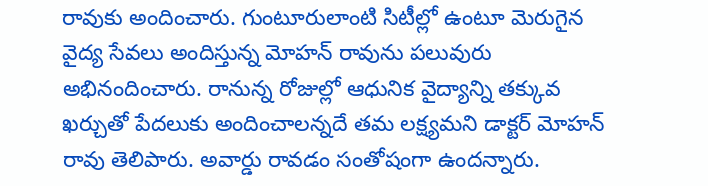రావుకు అందించారు. గుంటూరులాంటి సిటీల్లో ఉంటూ మెరుగైన వైద్య సేవలు అందిస్తున్న మోహన్ రావును పలువురు అభినందించారు. రానున్న రోజుల్లో ఆధునిక వైద్యాన్ని తక్కువ ఖర్చుతో పేదలుకు అందించాలన్నదే తమ లక్ష్యమని డాక్టర్ మోహన్ రావు తెలిపారు. అవార్డు రావడం సంతోషంగా ఉందన్నారు.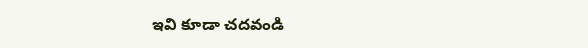ఇవి కూడా చదవండి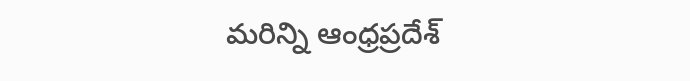మరిన్ని ఆంధ్రప్రదేశ్‌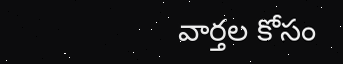వార్తల కోసం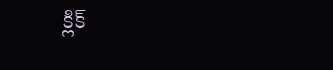క్లిక్‌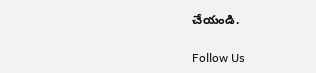చేయండి.

Follow Us